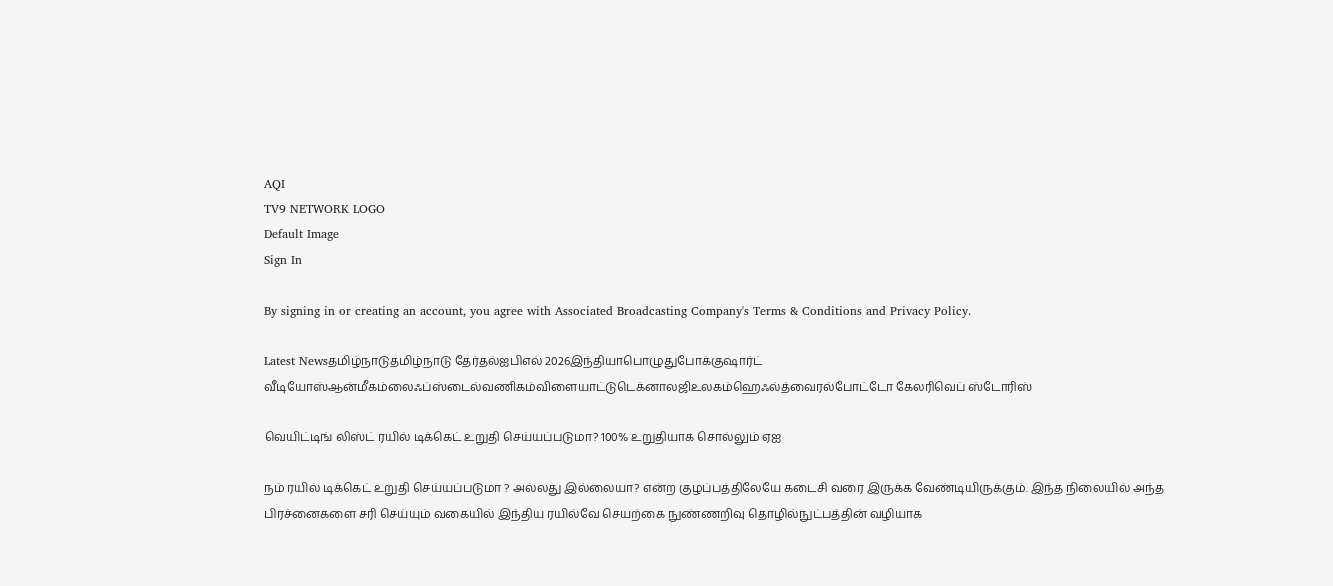AQI
TV9 NETWORK LOGO
Default Image
Sign In

By signing in or creating an account, you agree with Associated Broadcasting Company's Terms & Conditions and Privacy Policy.

Latest Newsதமிழ்நாடுதமிழ்நாடு தேர்தல்ஐபிஎல் 2026இந்தியாபொழுதுபோக்குஷார்ட் வீடியோஸ்ஆன்மீகம்லைஃப்ஸ்டைல்வணிகம்விளையாட்டுடெக்னாலஜிஉலகம்ஹெஃல்த்வைரல்போட்டோ கேலரிவெப் ஸ்டோரிஸ்

வெயிட்டிங் லிஸ்ட் ரயில் டிக்கெட் உறுதி செய்யப்படுமா? 100% உறுதியாக சொல்லும் ஏஐ

நம் ரயில் டிக்கெட் உறுதி செய்யப்படுமா ? அல்லது இல்லையா? என்ற குழப்பத்திலேயே கடைசி வரை இருக்க வேண்டியிருக்கும். இந்த நிலையில் அந்த பிரச்னைகளை சரி செய்யும் வகையில் இந்திய ரயில்வே செயற்கை நுண்ணறிவு தொழில்நுட்பத்தின் வழியாக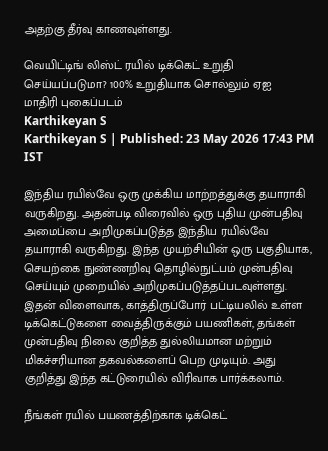அதற்கு தீர்வு காணவுள்ளது.

வெயிட்டிங் லிஸ்ட் ரயில் டிக்கெட் உறுதி செய்யப்படுமா? 100% உறுதியாக சொல்லும் ஏஐ
மாதிரி புகைப்படம்
Karthikeyan S
Karthikeyan S | Published: 23 May 2026 17:43 PM IST

இந்திய ரயில்வே ஒரு முக்கிய மாற்றத்துக்கு தயாராகி வருகிறது. அதன்படி விரைவில் ஒரு புதிய முன்பதிவு அமைப்பை அறிமுகப்படுத்த இந்திய ரயில்வே தயாராகி வருகிறது. இந்த முயற்சியின் ஒரு பகுதியாக, செயற்கை நுண்ணறிவு தொழில்நுட்பம் முன்பதிவு செய்யும் முறையில் அறிமுகப்படுத்தப்படவுள்ளது. இதன் விளைவாக, காத்திருப்போர் பட்டியலில் உள்ள டிக்கெட்டுகளை வைத்திருக்கும் பயணிகள், தங்கள் முன்பதிவு நிலை குறித்த துல்லியமான மற்றும் மிகச்சரியான தகவல்களைப் பெற முடியும். அது குறித்து இந்த கட்டுரையில் விரிவாக பார்க்கலாம்.

நீங்கள் ரயில் பயணத்திற்காக டிக்கெட்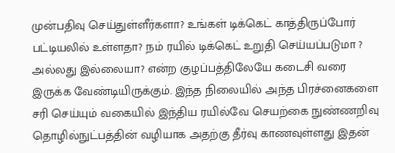முன்பதிவு செய்துள்ளீர்களா? உங்கள் டிக்கெட் காத்திருப்போர் பட்டியலில் உள்ளதா? நம் ரயில் டிக்கெட் உறுதி செய்யப்படுமா ? அல்லது இல்லையா? என்ற குழப்பத்திலேயே கடைசி வரை இருக்க வேண்டியிருக்கும். இந்த நிலையில் அந்த பிரச்னைகளை சரி செய்யும் வகையில் இந்திய ரயில்வே செயற்கை நுண்ணறிவு தொழில்நுட்பத்தின் வழியாக அதற்கு தீர்வு காணவுள்ளது இதன்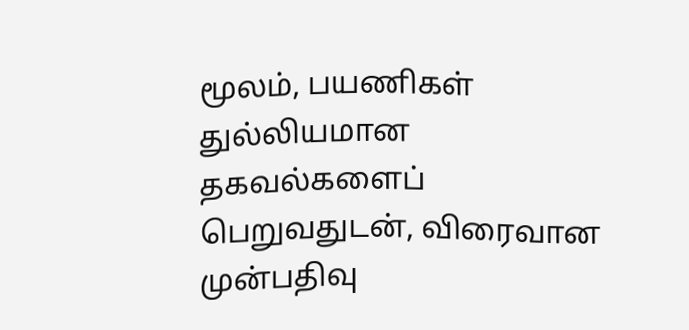மூலம், பயணிகள் துல்லியமான தகவல்களைப் பெறுவதுடன், விரைவான முன்பதிவு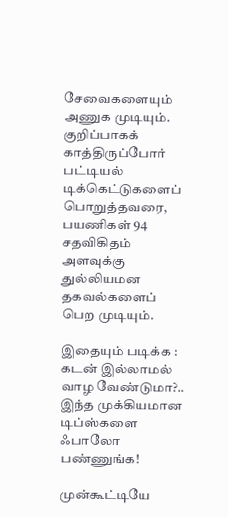சேவைகளையும் அணுக முடியும். குறிப்பாகக் காத்திருப்போர் பட்டியல் டிக்கெட்டுகளைப் பொறுத்தவரை, பயணிகள் 94 சதவிகிதம் அளவுக்கு துல்லியமன தகவல்களைப் பெற முடியும்.

இதையும் படிக்க : கடன் இல்லாமல் வாழ வேண்டுமா?.. இந்த முக்கியமான டிப்ஸ்களை ஃபாலோ பண்ணுங்க!

முன்கூட்டியே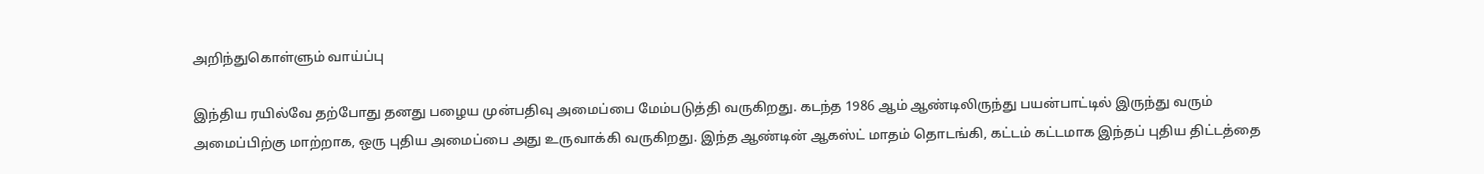அறிந்துகொள்ளும் வாய்ப்பு

இந்திய ரயில்வே தற்போது தனது பழைய முன்பதிவு அமைப்பை மேம்படுத்தி வருகிறது. கடந்த 1986 ஆம் ஆண்டிலிருந்து பயன்பாட்டில் இருந்து வரும் அமைப்பிற்கு மாற்றாக, ஒரு புதிய அமைப்பை அது உருவாக்கி வருகிறது. இந்த ஆண்டின் ஆகஸ்ட் மாதம் தொடங்கி, கட்டம் கட்டமாக இந்தப் புதிய திட்டத்தை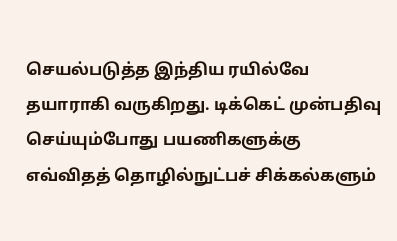செயல்படுத்த இந்திய ரயில்வே தயாராகி வருகிறது. டிக்கெட் முன்பதிவு செய்யும்போது பயணிகளுக்கு எவ்விதத் தொழில்நுட்பச் சிக்கல்களும்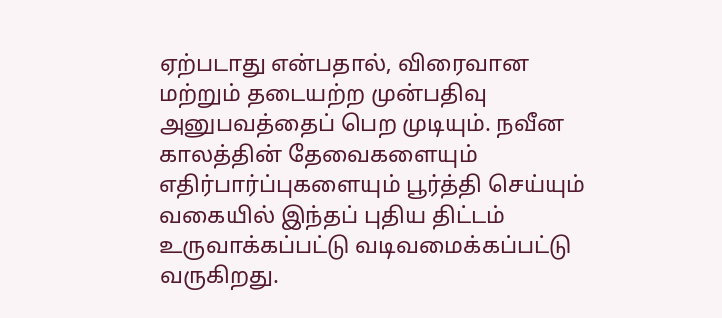ஏற்படாது என்பதால், விரைவான மற்றும் தடையற்ற முன்பதிவு அனுபவத்தைப் பெற முடியும். நவீன காலத்தின் தேவைகளையும் எதிர்பார்ப்புகளையும் பூர்த்தி செய்யும் வகையில் இந்தப் புதிய திட்டம் உருவாக்கப்பட்டு வடிவமைக்கப்பட்டு வருகிறது.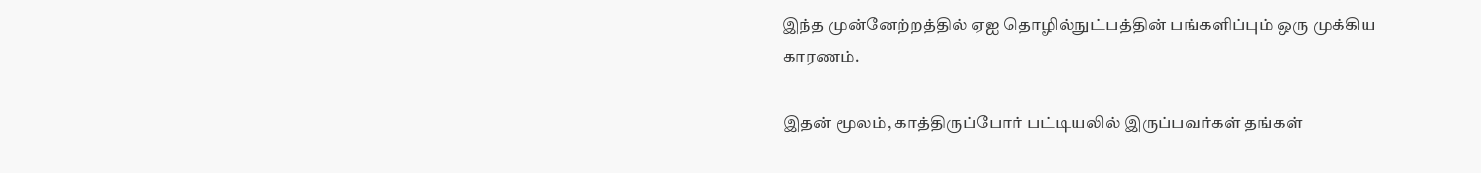இந்த முன்னேற்றத்தில் ஏஐ தொழில்நுட்பத்தின் பங்களிப்பும் ஒரு முக்கிய காரணம்.

இதன் மூலம், காத்திருப்போர் பட்டியலில் இருப்பவர்கள் தங்கள்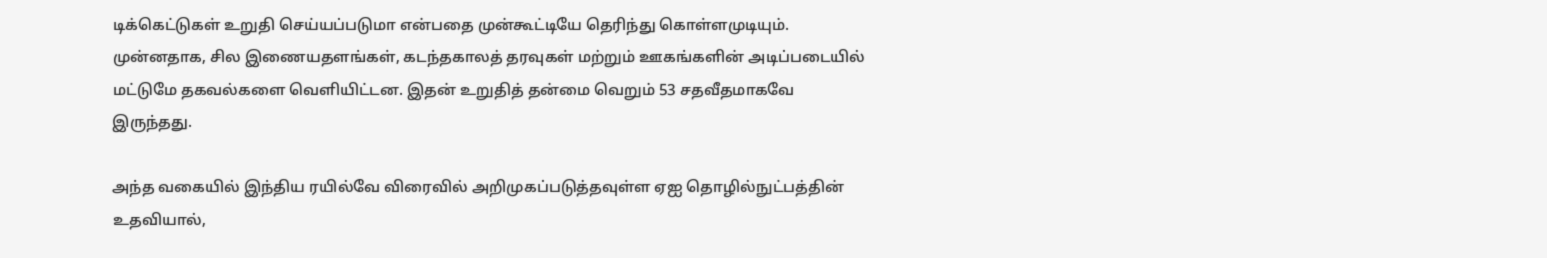டிக்கெட்டுகள் உறுதி செய்யப்படுமா என்பதை முன்கூட்டியே தெரிந்து கொள்ளமுடியும். முன்னதாக, சில இணையதளங்கள், கடந்தகாலத் தரவுகள் மற்றும் ஊகங்களின் அடிப்படையில் மட்டுமே தகவல்களை வெளியிட்டன. இதன் உறுதித் தன்மை வெறும் 53 சதவீதமாகவே இருந்தது.

அந்த வகையில் இந்திய ரயில்வே விரைவில் அறிமுகப்படுத்தவுள்ள ஏஐ தொழில்நுட்பத்தின் உதவியால்,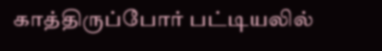காத்திருப்போர் பட்டியலில்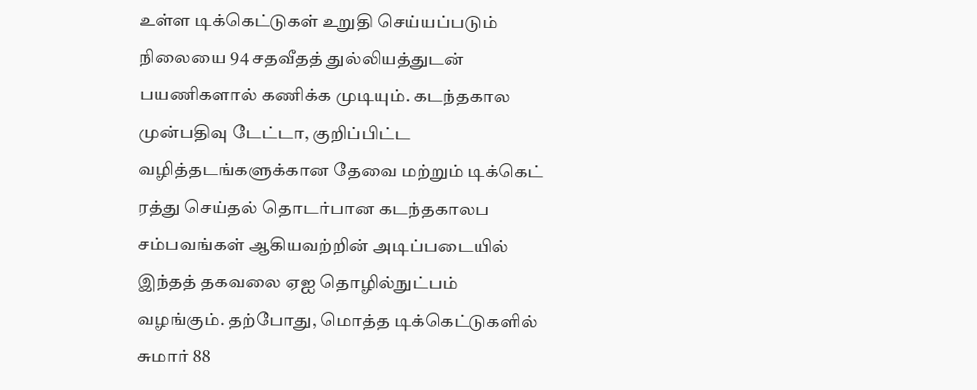உள்ள டிக்கெட்டுகள் உறுதி செய்யப்படும் நிலையை 94 சதவீதத் துல்லியத்துடன் பயணிகளால் கணிக்க முடியும். கடந்தகால முன்பதிவு டேட்டா, குறிப்பிட்ட வழித்தடங்களுக்கான தேவை மற்றும் டிக்கெட் ரத்து செய்தல் தொடர்பான கடந்தகாலப சம்பவங்கள் ஆகியவற்றின் அடிப்படையில் இந்தத் தகவலை ஏஐ தொழில்நுட்பம் வழங்கும். தற்போது, மொத்த டிக்கெட்டுகளில் சுமார் 88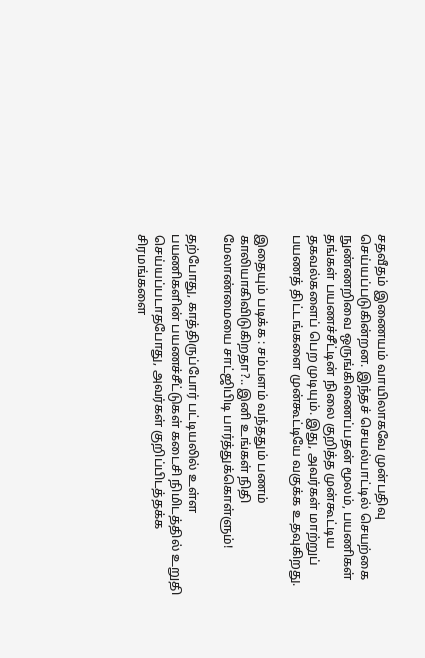சதவீதம் இணையம் வாயிலாகவே முன்பதிவு செய்யப்படுகின்றன. இந்தச் செயல்பாட்டில் செயற்கை நுண்ணறிவை ஒருங்கிணைப்பதன் மூலம், பயணிகள் தங்கள் பயணச்சீட்டின் நிலை குறித்த முன்கூட்டிய தகவல்களைப் பெற முடியும். இது, அவர்கள் மாற்றுப் பயணத் திட்டங்களை முன்கூட்டியே வகுக்க உதவுகிறது.

இதையும் படிக்க : சம்பளம் வந்ததும் பணம் காலியாகிவிடுகிறதா?.. இனி உங்கள் நிதி மேலாண்மையை சாட்ஜிபிடி பார்த்துக்கொள்ளும்!

தற்போது, காத்திருப்போர் பட்டியலில் உள்ள பயணிகளின் பயணச்சீட்டுகள் கடைசி நிமிடத்தில் உறுதி செய்யப்படாதபோது, அவர்கள் குறிப்பிடத்தக்க சிரமங்களை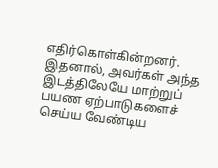எதிர்கொள்கின்றனர். இதனால், அவர்கள் அந்த இடத்திலேயே மாற்றுப் பயண ஏற்பாடுகளைச் செய்ய வேண்டிய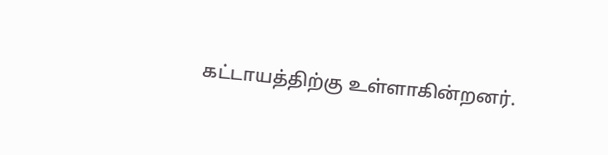கட்டாயத்திற்கு உள்ளாகின்றனர்.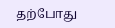தற்போது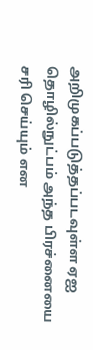அறிமுகப்படுத்தப்படவுள்ள ஏஐ தொழில்நுட்பம் அந்த பிரச்னையை சரி செய்யும் என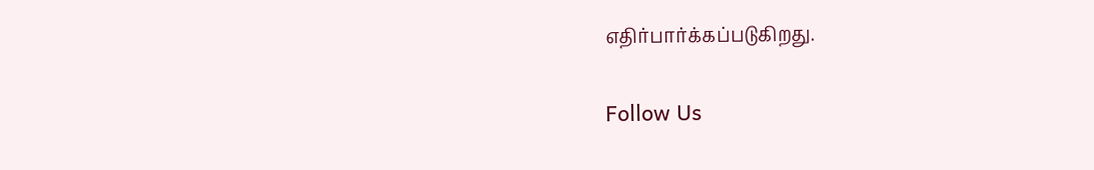எதிர்பார்க்கப்படுகிறது.

Follow Us